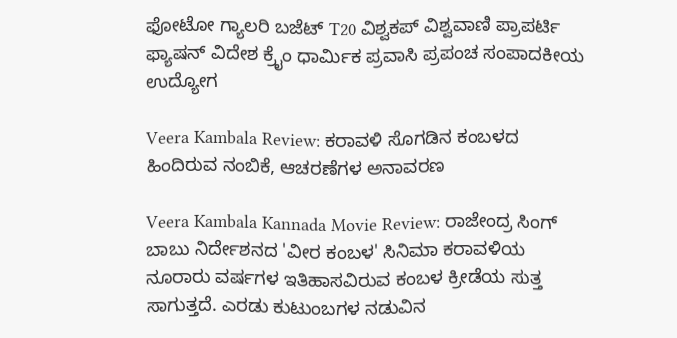ಫೋಟೋ ಗ್ಯಾಲರಿ ಬಜೆಟ್ T20 ವಿಶ್ವಕಪ್ ವಿಶ್ವವಾಣಿ ಪ್ರಾಪರ್ಟಿ ಫ್ಯಾಷನ್ ವಿದೇಶ ಕ್ರೈಂ ಧಾರ್ಮಿಕ ಪ್ರವಾಸಿ ಪ್ರಪಂಚ ಸಂಪಾದಕೀಯ ಉದ್ಯೋಗ

Veera Kambala Review: ಕರಾವಳಿ ಸೊಗಡಿನ ಕಂಬಳದ ಹಿಂದಿರುವ ನಂಬಿಕೆ, ಆಚರಣೆಗಳ ಅನಾವರಣ

Veera Kambala Kannada Movie Review: ರಾಜೇಂದ್ರ ಸಿಂಗ್ ಬಾಬು ನಿರ್ದೇಶನದ 'ವೀರ ಕಂಬಳ' ಸಿನಿಮಾ ಕರಾವಳಿಯ ನೂರಾರು ವರ್ಷಗಳ ಇತಿಹಾಸವಿರುವ ಕಂಬಳ ಕ್ರೀಡೆಯ ಸುತ್ತ ಸಾಗುತ್ತದೆ. ಎರಡು ಕುಟುಂಬಗಳ ನಡುವಿನ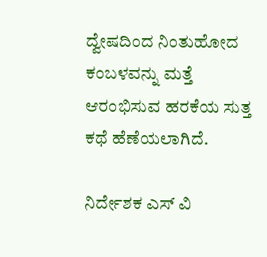ದ್ವೇಷದಿಂದ ನಿಂತುಹೋದ ಕಂಬಳವನ್ನು ಮತ್ತೆ ಆರಂಭಿಸುವ ಹರಕೆಯ ಸುತ್ತ ಕಥೆ ಹೆಣೆಯಲಾಗಿದೆ.

ನಿರ್ದೇಶಕ ಎಸ್‌ ವಿ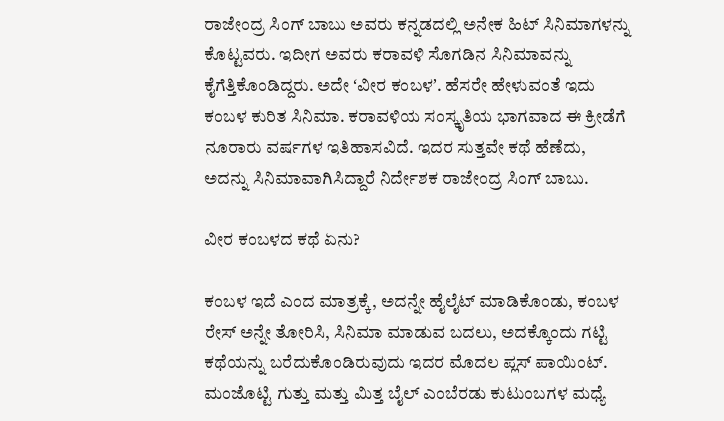ರಾಜೇಂದ್ರ ಸಿಂಗ್‌ ಬಾಬು ಅವರು ಕನ್ನಡದಲ್ಲಿ ಅನೇಕ ಹಿಟ್‌ ಸಿನಿಮಾಗಳನ್ನು ಕೊಟ್ಟವರು. ಇದೀಗ ಅವರು ಕರಾವಳಿ ಸೊಗಡಿನ ಸಿನಿಮಾವನ್ನು ಕೈಗೆತ್ತಿಕೊಂಡಿದ್ದರು. ಅದೇ ʻವೀರ ಕಂಬಳʼ. ಹೆಸರೇ ಹೇಳುವಂತೆ ಇದು ಕಂಬಳ ಕುರಿತ ಸಿನಿಮಾ. ಕರಾವಳಿಯ ಸಂಸ್ಕೃತಿಯ ಭಾಗವಾದ ಈ ಕ್ರೀಡೆಗೆ ನೂರಾರು ವರ್ಷಗಳ ಇತಿಹಾಸವಿದೆ. ಇದರ ಸುತ್ತವೇ ಕಥೆ ಹೆಣೆದು, ಅದನ್ನು ಸಿನಿಮಾವಾಗಿಸಿದ್ದಾರೆ ನಿರ್ದೇಶಕ ರಾಜೇಂದ್ರ ಸಿಂಗ್‌ ಬಾಬು.

ವೀರ ಕಂಬಳದ ಕಥೆ ಏನು?

ಕಂಬಳ ಇದೆ ಎಂದ ಮಾತ್ರಕ್ಕೆ, ಅದನ್ನೇ ಹೈಲೈಟ್‌ ಮಾಡಿಕೊಂಡು, ಕಂಬಳ ರೇಸ್‌ ಅನ್ನೇ ತೋರಿಸಿ, ಸಿನಿಮಾ ಮಾಡುವ ಬದಲು, ಅದಕ್ಕೊಂದು ಗಟ್ಟಿ ಕಥೆಯನ್ನು ಬರೆದುಕೊಂಡಿರುವುದು ಇದರ ಮೊದಲ ಪ್ಲಸ್‌ ಪಾಯಿಂಟ್. ಮಂಜೊಟ್ಟಿ ಗುತ್ತು ಮತ್ತು ಮಿತ್ತ ಬೈಲ್‌ ಎಂಬೆರಡು ಕುಟುಂಬಗಳ ಮಧ್ಯೆ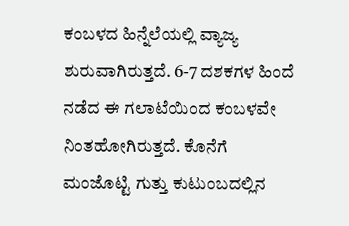ಕಂಬಳದ ಹಿನ್ನೆಲೆಯಲ್ಲಿ ವ್ಯಾಜ್ಯ ಶುರುವಾಗಿರುತ್ತದೆ. 6-7 ದಶಕಗಳ ಹಿಂದೆ ನಡೆದ ಈ ಗಲಾಟೆಯಿಂದ ಕಂಬಳವೇ ನಿಂತಹೋಗಿರುತ್ತದೆ. ಕೊನೆಗೆ ಮಂಜೊಟ್ಟಿ ಗುತ್ತು ಕುಟುಂಬದಲ್ಲಿನ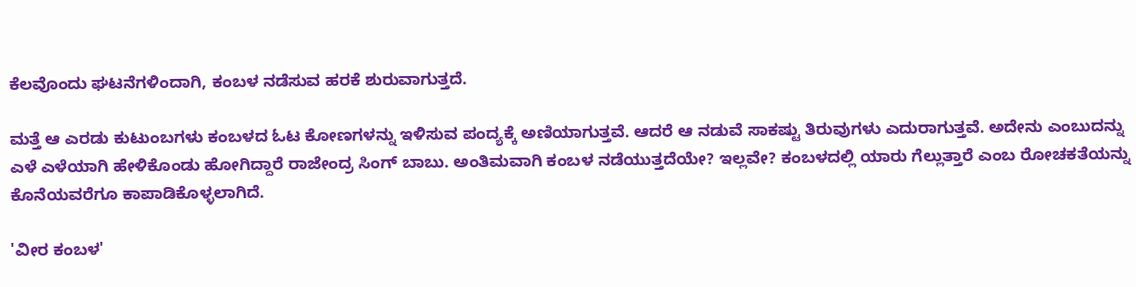ಕೆಲವೊಂದು ಘಟನೆಗಳಿಂದಾಗಿ, ಕಂಬಳ ನಡೆಸುವ ಹರಕೆ ಶುರುವಾಗುತ್ತದೆ.

ಮತ್ತೆ ಆ ಎರಡು ಕುಟುಂಬಗಳು ಕಂಬಳದ ಓಟ ಕೋಣಗಳನ್ನು ಇಳಿಸುವ ಪಂದ್ಯಕ್ಕೆ ಅಣಿಯಾಗುತ್ತವೆ. ಆದರೆ ಆ ನಡುವೆ ಸಾಕಷ್ಟು ತಿರುವುಗಳು ಎದುರಾಗುತ್ತವೆ. ಅದೇನು ಎಂಬುದನ್ನು ಎಳೆ ಎಳೆಯಾಗಿ ಹೇಳಿಕೊಂಡು ಹೋಗಿದ್ದಾರೆ ರಾಜೇಂದ್ರ ಸಿಂಗ್‌ ಬಾಬು. ಅಂತಿಮವಾಗಿ ಕಂಬಳ ನಡೆಯುತ್ತದೆಯೇ? ಇಲ್ಲವೇ? ಕಂಬಳದಲ್ಲಿ ಯಾರು ಗೆಲ್ಲುತ್ತಾರೆ ಎಂಬ ರೋಚಕತೆಯನ್ನು ಕೊನೆಯವರೆಗೂ ಕಾಪಾಡಿಕೊಳ್ಳಲಾಗಿದೆ.

'ವೀರ ಕಂಬಳ'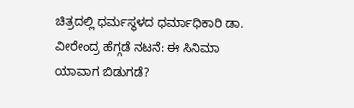ಚಿತ್ರದಲ್ಲಿ ಧರ್ಮಸ್ಥಳದ ಧರ್ಮಾಧಿಕಾರಿ ಡಾ. ವೀರೇಂದ್ರ ಹೆಗ್ಗಡೆ ನಟನೆ: ಈ ಸಿನಿಮಾ ಯಾವಾಗ ಬಿಡುಗಡೆ?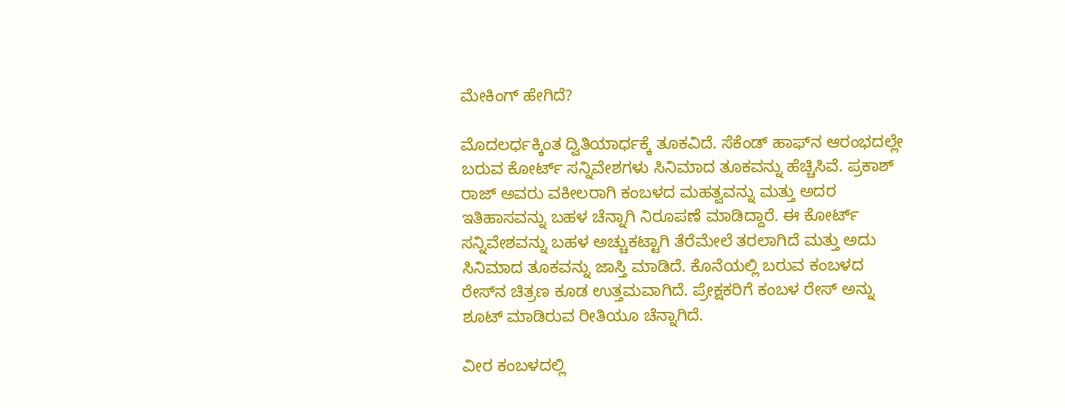ಮೇಕಿಂಗ್‌ ಹೇಗಿದೆ?

ಮೊದಲರ್ಧಕ್ಕಿಂತ ದ್ವಿತಿಯಾರ್ಧಕ್ಕೆ ತೂಕವಿದೆ. ಸೆಕೆಂಡ್‌ ಹಾಫ್‌ನ ಆರಂಭದಲ್ಲೇ ಬರುವ ಕೋರ್ಟ್‌ ಸನ್ನಿವೇಶಗಳು ಸಿನಿಮಾದ ತೂಕವನ್ನು ಹೆಚ್ಚಿಸಿವೆ. ಪ್ರಕಾಶ್‌ ರಾಜ್‌ ಅವರು ವಕೀಲರಾಗಿ ಕಂಬಳದ ಮಹತ್ವವನ್ನು ಮತ್ತು ಅದರ ಇತಿಹಾಸವನ್ನು ಬಹಳ ಚೆನ್ನಾಗಿ ನಿರೂಪಣೆ ಮಾಡಿದ್ದಾರೆ. ಈ ಕೋರ್ಟ್‌ ಸನ್ನಿವೇಶವನ್ನು ಬಹಳ ಅಚ್ಚುಕಟ್ಟಾಗಿ ತೆರೆಮೇಲೆ ತರಲಾಗಿದೆ ಮತ್ತು ಅದು ಸಿನಿಮಾದ ತೂಕವನ್ನು ಜಾಸ್ತಿ ಮಾಡಿದೆ. ಕೊನೆಯಲ್ಲಿ ಬರುವ ಕಂಬಳದ ರೇಸ್‌ನ ಚಿತ್ರಣ ಕೂಡ ಉತ್ತಮವಾಗಿದೆ. ಪ್ರೇಕ್ಷಕರಿಗೆ ಕಂಬಳ ರೇಸ್‌ ಅನ್ನು ಶೂಟ್‌ ಮಾಡಿರುವ ರೀತಿಯೂ ಚೆನ್ನಾಗಿದೆ.

ವೀರ ಕಂಬಳದಲ್ಲಿ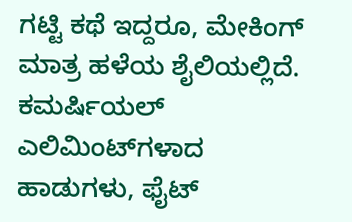ಗಟ್ಟಿ ಕಥೆ ಇದ್ದರೂ, ಮೇಕಿಂಗ್‌ ಮಾತ್ರ ಹಳೆಯ ಶೈಲಿಯಲ್ಲಿದೆ. ಕಮರ್ಷಿಯಲ್‌ ಎಲಿಮಿಂಟ್‌ಗಳಾದ ಹಾಡುಗಳು, ಫೈಟ್‌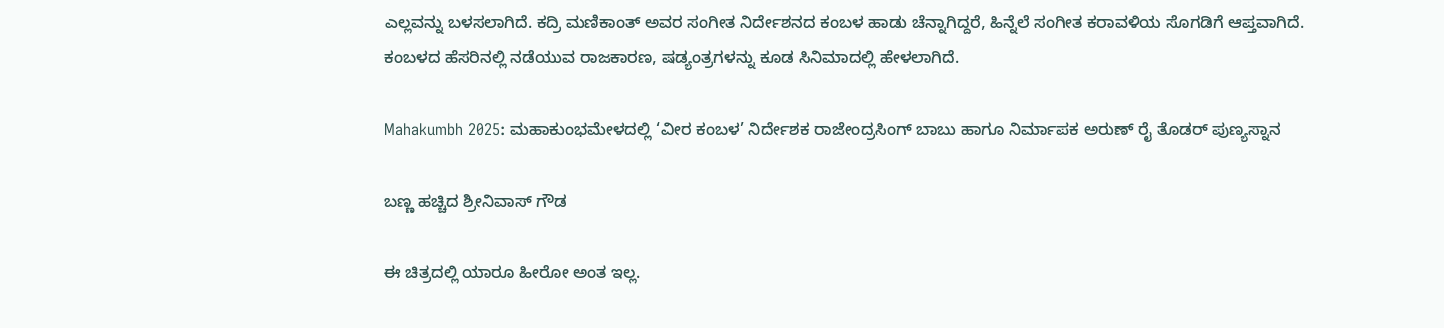ಎಲ್ಲವನ್ನು ಬಳಸಲಾಗಿದೆ. ಕದ್ರಿ ಮಣಿಕಾಂತ್‌ ಅವರ ಸಂಗೀತ ನಿರ್ದೇಶನದ ಕಂಬಳ ಹಾಡು ಚೆನ್ನಾಗಿದ್ದರೆ, ಹಿನ್ನೆಲೆ ಸಂಗೀತ ಕರಾವಳಿಯ ಸೊಗಡಿಗೆ ಆಪ್ತವಾಗಿದೆ. ಕಂಬಳದ ಹೆಸರಿನಲ್ಲಿ ನಡೆಯುವ ರಾಜಕಾರಣ, ಷಡ್ಯಂತ್ರಗಳನ್ನು ಕೂಡ ಸಿನಿಮಾದಲ್ಲಿ ಹೇಳಲಾಗಿದೆ.

Mahakumbh 2025: ಮಹಾಕುಂಭಮೇಳದಲ್ಲಿ ‘ವೀರ ಕಂಬಳ’ ನಿರ್ದೇಶಕ ರಾಜೇಂದ್ರಸಿಂಗ್ ಬಾಬು ಹಾಗೂ ನಿರ್ಮಾಪಕ ಅರುಣ್ ರೈ ತೊಡರ್ ಪುಣ್ಯಸ್ನಾನ

ಬಣ್ಣ ಹಚ್ಚಿದ ಶ್ರೀನಿವಾಸ್‌ ಗೌಡ

ಈ ಚಿತ್ರದಲ್ಲಿ ಯಾರೂ ಹೀರೋ ಅಂತ ಇಲ್ಲ.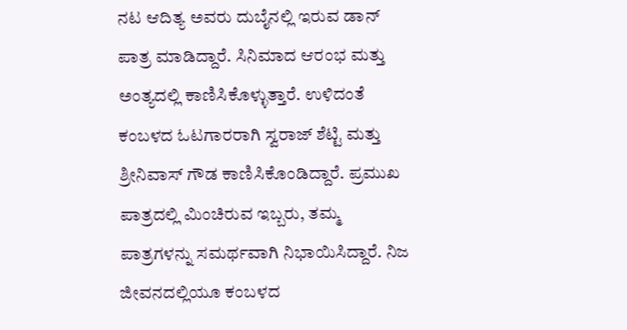ನಟ ಆದಿತ್ಯ ಅವರು ದುಬೈನಲ್ಲಿ ಇರುವ ಡಾನ್‌ ಪಾತ್ರ ಮಾಡಿದ್ದಾರೆ. ಸಿನಿಮಾದ ಆರಂಭ ಮತ್ತು ಅಂತ್ಯದಲ್ಲಿ ಕಾಣಿಸಿಕೊಳ್ಳುತ್ತಾರೆ. ಉಳಿದಂತೆ ಕಂಬಳದ ಓಟಗಾರರಾಗಿ ಸ್ವರಾಜ್‌ ಶೆಟ್ಟಿ ಮತ್ತು ಶ್ರೀನಿವಾಸ್‌ ಗೌಡ ಕಾಣಿಸಿಕೊಂಡಿದ್ದಾರೆ. ಪ್ರಮುಖ ಪಾತ್ರದಲ್ಲಿ ಮಿಂಚಿರುವ ಇಬ್ಬರು, ತಮ್ಮ ಪಾತ್ರಗಳನ್ನು ಸಮರ್ಥವಾಗಿ ನಿಭಾಯಿಸಿದ್ದಾರೆ. ನಿಜ ಜೀವನದಲ್ಲಿಯೂ ಕಂಬಳದ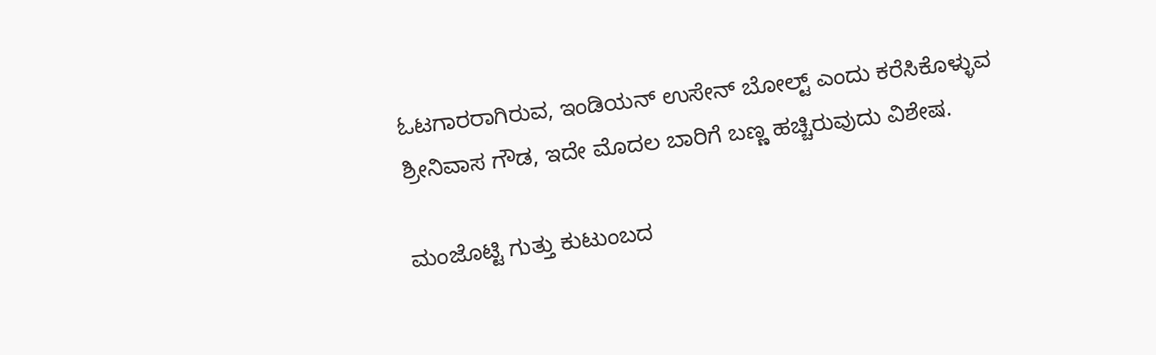ಓಟಗಾರರಾಗಿರುವ, ಇಂಡಿಯನ್ ಉಸೇನ್ ಬೋಲ್ಟ್ ಎಂದು ಕರೆಸಿಕೊಳ್ಳುವ ಶ್ರೀನಿವಾಸ ಗೌಡ, ಇದೇ ಮೊದಲ ಬಾರಿಗೆ ಬಣ್ಣ ಹಚ್ಚಿರುವುದು ವಿಶೇಷ.

ಮಂಜೊಟ್ಟಿ ಗುತ್ತು ಕುಟುಂಬದ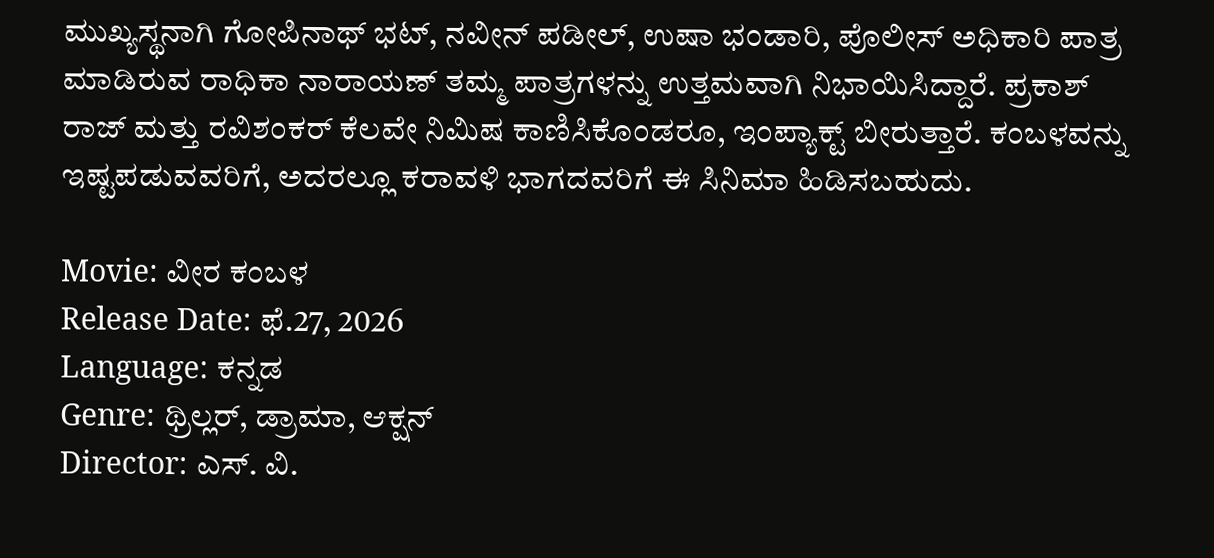ಮುಖ್ಯಸ್ಥನಾಗಿ ಗೋಪಿನಾಥ್‌ ಭಟ್‌, ನವೀನ್‌ ಪಡೀಲ್‌, ಉಷಾ ಭಂಡಾರಿ, ಪೊಲೀಸ್‌ ಅಧಿಕಾರಿ ಪಾತ್ರ ಮಾಡಿರುವ ರಾಧಿಕಾ ನಾರಾಯಣ್‌ ತಮ್ಮ ಪಾತ್ರಗಳನ್ನು ಉತ್ತಮವಾಗಿ ನಿಭಾಯಿಸಿದ್ದಾರೆ. ಪ್ರಕಾಶ್‌ ರಾಜ್‌ ಮತ್ತು ರವಿಶಂಕರ್‌ ಕೆಲವೇ ನಿಮಿಷ ಕಾಣಿಸಿಕೊಂಡರೂ, ಇಂಪ್ಯಾಕ್ಟ್‌ ಬೀರುತ್ತಾರೆ. ಕಂಬಳವನ್ನು ಇಷ್ಟಪಡುವವರಿಗೆ, ಅದರಲ್ಲೂ ಕರಾವಳಿ ಭಾಗದವರಿಗೆ ಈ ಸಿನಿಮಾ ಹಿಡಿಸಬಹುದು.

Movie: ವೀರ ಕಂಬಳ
Release Date: ಫೆ.27, 2026
Language: ಕನ್ನಡ
Genre: ಥ್ರಿಲ್ಲರ್‌, ಡ್ರಾಮಾ, ಆಕ್ಷನ್
Director: ಎಸ್. ವಿ.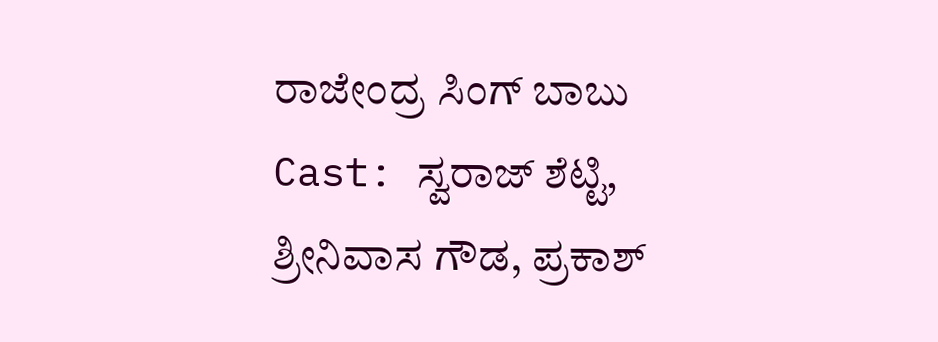ರಾಜೇಂದ್ರ ಸಿಂಗ್‌ ಬಾಬು
Cast: ಸ್ವರಾಜ್‌ ಶೆಟ್ಟಿ, ಶ್ರೀನಿವಾಸ ಗೌಡ, ಪ್ರಕಾಶ್‌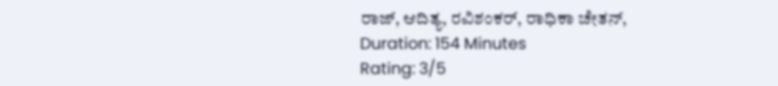ರಾಜ್‌, ಆದಿತ್ಯ, ರವಿಶಂಕರ್‌, ರಾಧಿಕಾ ಚೇತನ್‌,
Duration: 154 Minutes
Rating: 3/5